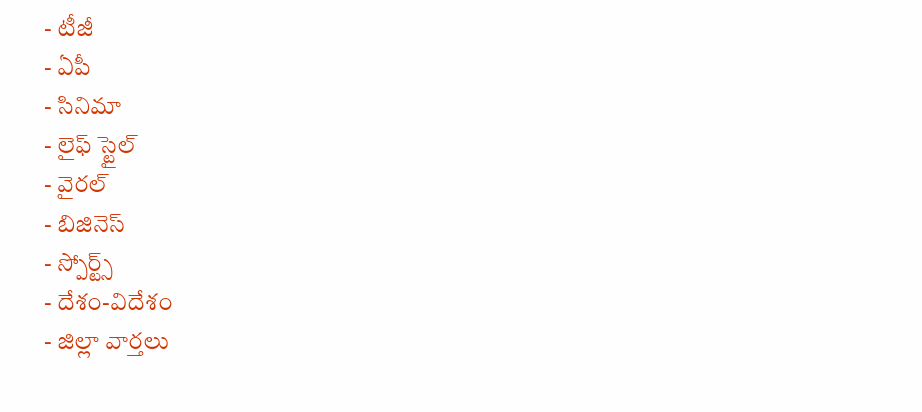- టీజీ
- ఏపీ
- సినిమా
- లైఫ్ స్టైల్
- వైరల్
- బిజినెస్
- స్పోర్ట్స్
- దేశం-విదేశం
- జిల్లా వార్తలు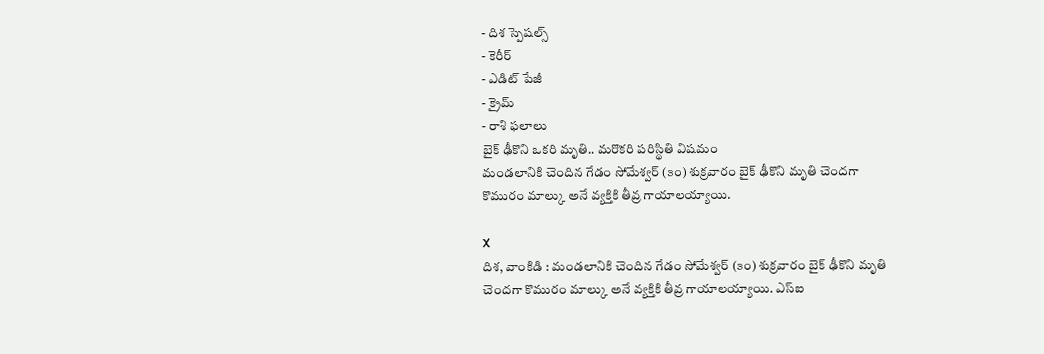- దిశ స్పెషల్స్
- కెరీర్
- ఎడిట్ పేజీ
- క్రైమ్
- రాశి ఫలాలు
బైక్ ఢీకొని ఒకరి మృతి.. మరొకరి పరిస్థితి విషమం
మండలానికి చెందిన గేడం సోమేశ్వర్ (౩౦) శుక్రవారం బైక్ ఢీకొని మృతి చెందగా కొమురం మాల్కు అనే వ్యక్తికి తీవ్ర గాయాలయ్యాయి.

X
దిశ, వాంకిడి : మండలానికి చెందిన గేడం సోమేశ్వర్ (౩౦) శుక్రవారం బైక్ ఢీకొని మృతి చెందగా కొమురం మాల్కు అనే వ్యక్తికి తీవ్ర గాయాలయ్యాయి. ఎస్ఐ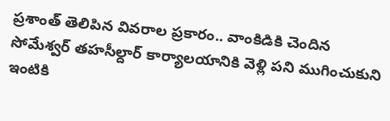ప్రశాంత్ తెలిపిన వివరాల ప్రకారం.. వాంకిడికి చెందిన సోమేశ్వర్ తహసీల్దార్ కార్యాలయానికి వెళ్లి పని ముగించుకుని ఇంటికి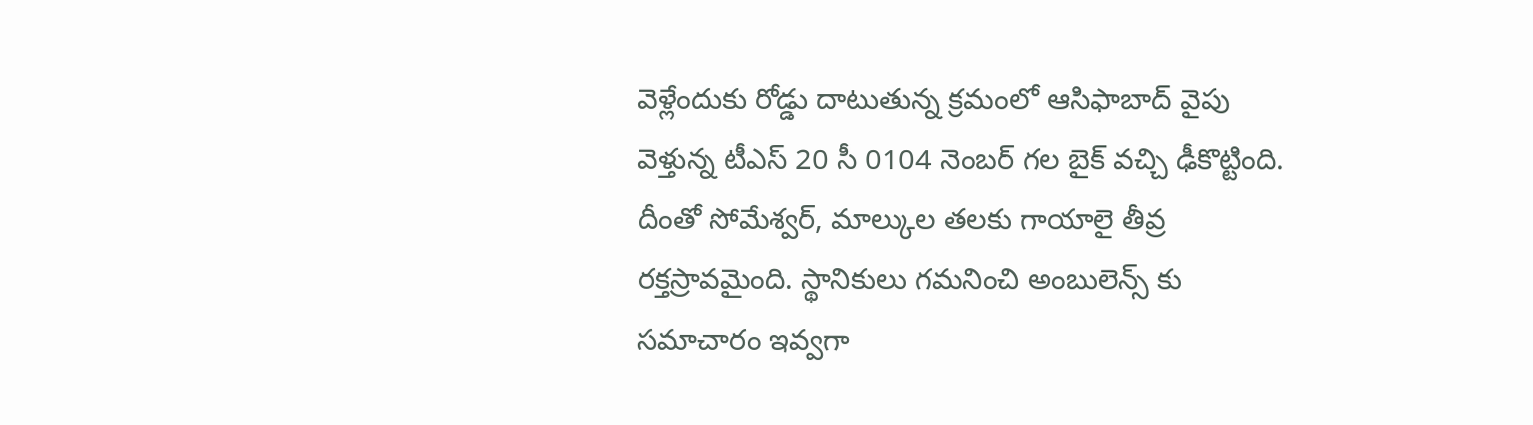వెళ్లేందుకు రోడ్డు దాటుతున్న క్రమంలో ఆసిఫాబాద్ వైపు వెళ్తున్న టీఎస్ 20 సీ 0104 నెంబర్ గల బైక్ వచ్చి ఢీకొట్టింది. దీంతో సోమేశ్వర్, మాల్కుల తలకు గాయాలై తీవ్ర రక్తస్రావమైంది. స్థానికులు గమనించి అంబులెన్స్ కు సమాచారం ఇవ్వగా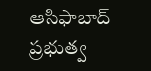ఆసిఫాబాద్ ప్రభుత్వ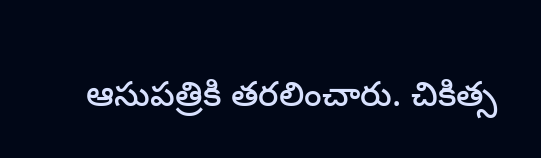ఆసుపత్రికి తరలించారు. చికిత్స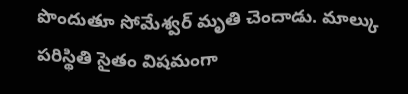పొందుతూ సోమేశ్వర్ మృతి చెందాడు. మాల్కు పరిస్థితి సైతం విషమంగా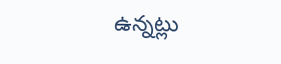ఉన్నట్లు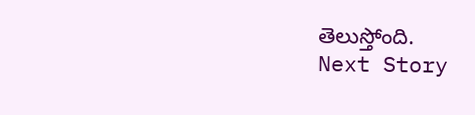తెలుస్తోంది.
Next Story